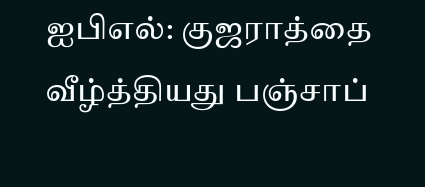ஐபிஎல்: குஜராத்தை வீழ்த்தியது பஞ்சாப்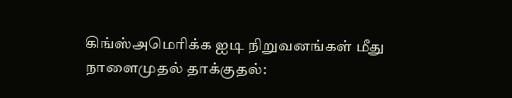கிங்ஸ்அமெரிக்க ஐடி நிறுவனங்கள் மீது நாளைமுதல் தாக்குதல்: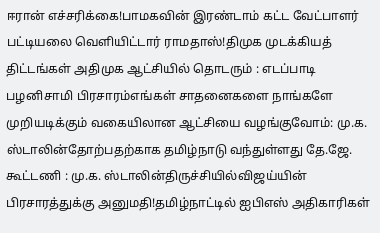ஈரான் எச்சரிக்கை!பாமகவின் இரண்டாம் கட்ட வேட்பாளர் பட்டியலை வெளியிட்டார் ராமதாஸ்!திமுக முடக்கியத் திட்டங்கள் அதிமுக ஆட்சியில் தொடரும் : எடப்பாடி பழனிசாமி பிரசாரம்எங்கள் சாதனைகளை நாங்களே முறியடிக்கும் வகையிலான ஆட்சியை வழங்குவோம்: மு.க. ஸ்டாலின்தோற்பதற்காக தமிழ்நாடு வந்துள்ளது தே.ஜே. கூட்டணி : மு.க. ஸ்டாலின்திருச்சியில்விஜய்யின் பிரசாரத்துக்கு அனுமதி!தமிழ்நாட்டில் ஐபிஎஸ் அதிகாரிகள்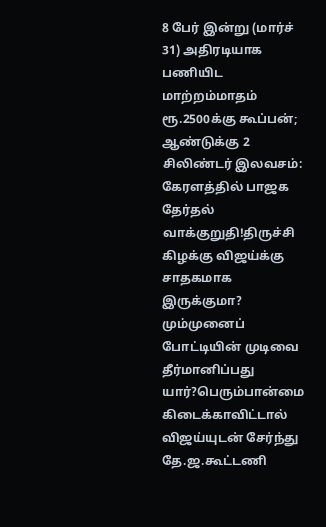8 பேர் இன்று (மார்ச் 31) அதிரடியாக பணியிட மாற்றம்மாதம் ரூ.2500க்கு கூப்பன்; ஆண்டுக்கு 2 சிலிண்டர் இலவசம்: கேரளத்தில் பாஜக தேர்தல் வாக்குறுதி!திருச்சி கிழக்கு விஜய்க்கு சாதகமாக இருக்குமா? மும்முனைப் போட்டியின் முடிவை தீர்மானிப்பது யார்?பெரும்பான்மை கிடைக்காவிட்டால் விஜய்யுடன் சேர்ந்து தே.ஜ.கூட்டணி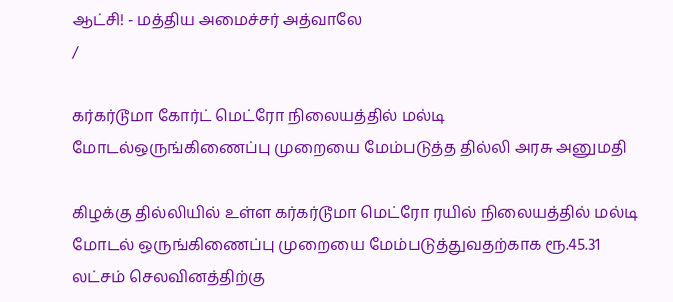ஆட்சி! - மத்திய அமைச்சர் அத்வாலே
/

கர்கர்டூமா கோர்ட் மெட்ரோ நிலையத்தில் மல்டி மோடல்ஒருங்கிணைப்பு முறையை மேம்படுத்த தில்லி அரசு அனுமதி

கிழக்கு தில்லியில் உள்ள கர்கர்டூமா மெட்ரோ ரயில் நிலையத்தில் மல்டி மோடல் ஒருங்கிணைப்பு முறையை மேம்படுத்துவதற்காக ரூ.45.31 லட்சம் செலவினத்திற்கு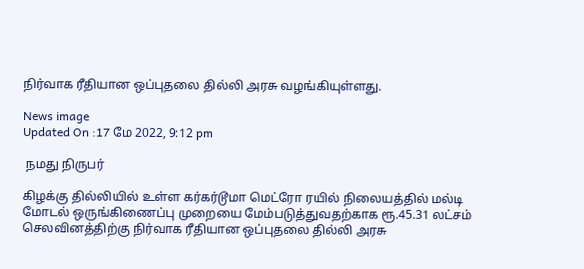நிர்வாக ரீதியான ஒப்புதலை தில்லி அரசு வழங்கியுள்ளது.

News image
Updated On :17 மே 2022, 9:12 pm

 நமது நிருபர்

கிழக்கு தில்லியில் உள்ள கர்கர்டூமா மெட்ரோ ரயில் நிலையத்தில் மல்டி மோடல் ஒருங்கிணைப்பு முறையை மேம்படுத்துவதற்காக ரூ.45.31 லட்சம் செலவினத்திற்கு நிர்வாக ரீதியான ஒப்புதலை தில்லி அரசு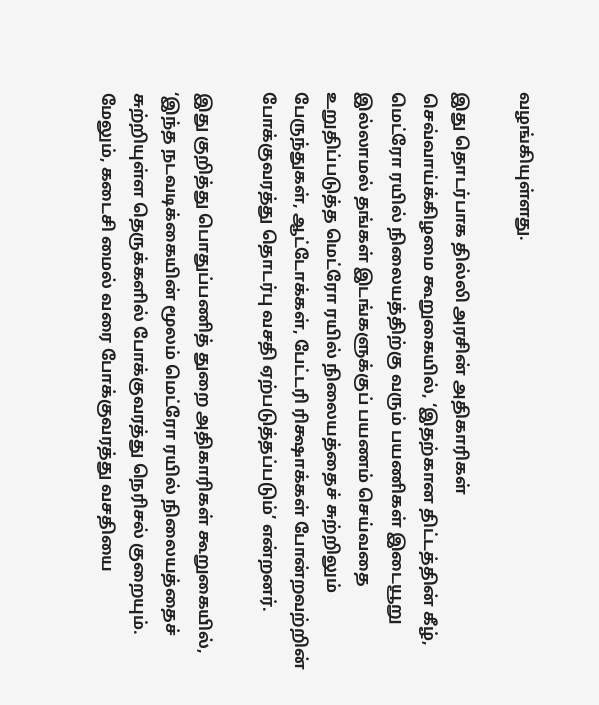வழங்கியுள்ளது.

இது தொடர்பாக தில்லி அரசின் அதிகாரிகள் செவ்வாய்க்கிழமை கூறுகையில், ‘இதற்கான திட்டத்தின் கீழ், மெட்ரோ ரயில் நிலையத்திற்கு வரும் பயணிகள் இடையூறு இல்லாமல் தங்கள் இடங்களுக்குப் பயணம் செய்வதை உறுதிப்படுத்த மெட்ரோ ரயில் நிலையத்தைச் சுற்றிலும் பேருந்துகள், ஆட்டோக்கள், பேட்டரி ரிக்ஷாக்கள் போன்றவற்றின் போக்குவரத்து தொடர்பு வசதி ஏற்படுத்தப்படும்’ என்றனர்.

இது குறித்து பொதுப்பணித் துறை அதிகாரிகள் கூறுகையில், ‘இந்த நடவடிக்கையின் மூலம் மெட்ரோ ரயில் நிலையத்தைச் சுற்றியுள்ள தெருக்களில் போக்குவரத்து நெரிசல் குறையும். மேலும், கடைசி மைல் வரை போக்குவரத்து வசதியை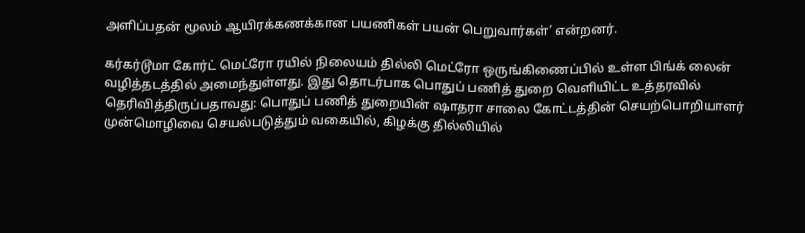அளிப்பதன் மூலம் ஆயிரக்கணக்கான பயணிகள் பயன் பெறுவார்கள்’ என்றனர்.

கர்கர்டூமா கோர்ட் மெட்ரோ ரயில் நிலையம் தில்லி மெட்ரோ ஒருங்கிணைப்பில் உள்ள பிங்க் லைன் வழித்தடத்தில் அமைந்துள்ளது. இது தொடர்பாக பொதுப் பணித் துறை வெளியிட்ட உத்தரவில் தெரிவித்திருப்பதாவது: பொதுப் பணித் துறையின் ஷாதரா சாலை கோட்டத்தின் செயற்பொறியாளர் முன்மொழிவை செயல்படுத்தும் வகையில், கிழக்கு தில்லியில்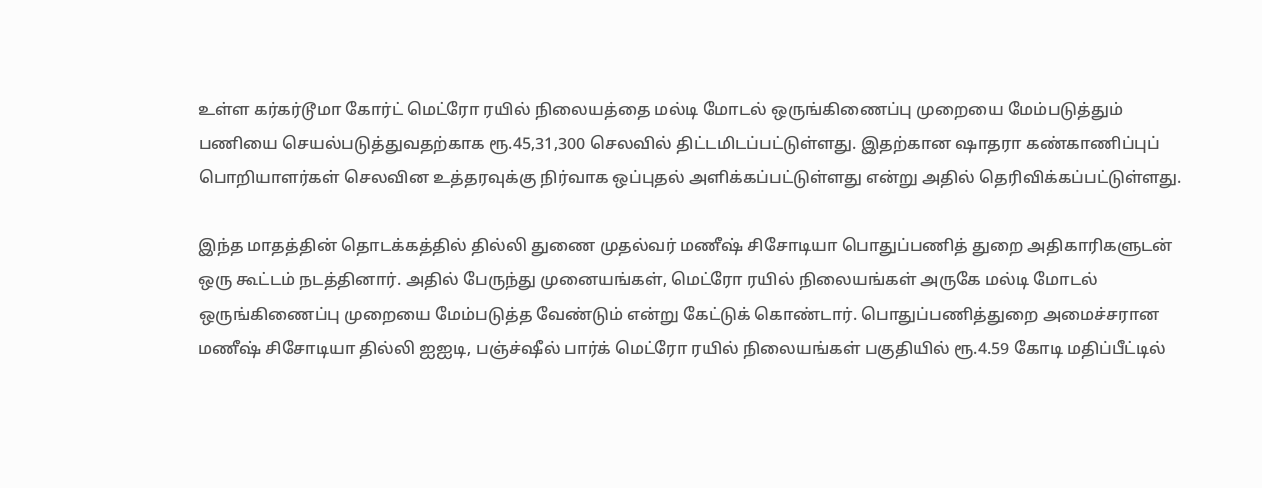உள்ள கர்கர்டூமா கோர்ட் மெட்ரோ ரயில் நிலையத்தை மல்டி மோடல் ஒருங்கிணைப்பு முறையை மேம்படுத்தும் பணியை செயல்படுத்துவதற்காக ரூ.45,31,300 செலவில் திட்டமிடப்பட்டுள்ளது. இதற்கான ஷாதரா கண்காணிப்புப் பொறியாளர்கள் செலவின உத்தரவுக்கு நிர்வாக ஒப்புதல் அளிக்கப்பட்டுள்ளது என்று அதில் தெரிவிக்கப்பட்டுள்ளது.

இந்த மாதத்தின் தொடக்கத்தில் தில்லி துணை முதல்வர் மணீஷ் சிசோடியா பொதுப்பணித் துறை அதிகாரிகளுடன் ஒரு கூட்டம் நடத்தினார். அதில் பேருந்து முனையங்கள், மெட்ரோ ரயில் நிலையங்கள் அருகே மல்டி மோடல் ஒருங்கிணைப்பு முறையை மேம்படுத்த வேண்டும் என்று கேட்டுக் கொண்டார். பொதுப்பணித்துறை அமைச்சரான மணீஷ் சிசோடியா தில்லி ஐஐடி, பஞ்ச்ஷீல் பார்க் மெட்ரோ ரயில் நிலையங்கள் பகுதியில் ரூ.4.59 கோடி மதிப்பீட்டில்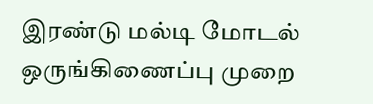இரண்டு மல்டி மோடல் ஒருங்கிணைப்பு முறை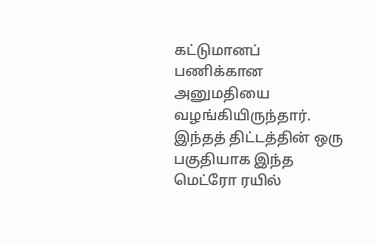கட்டுமானப் பணிக்கான அனுமதியை வழங்கியிருந்தார். இந்தத் திட்டத்தின் ஒரு பகுதியாக இந்த மெட்ரோ ரயில்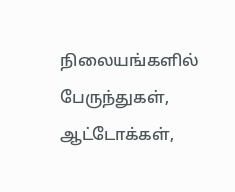நிலையங்களில் பேருந்துகள், ஆட்டோக்கள்,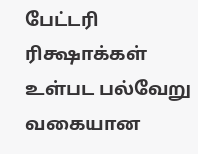பேட்டரி ரிக்ஷாக்கள் உள்பட பல்வேறு வகையான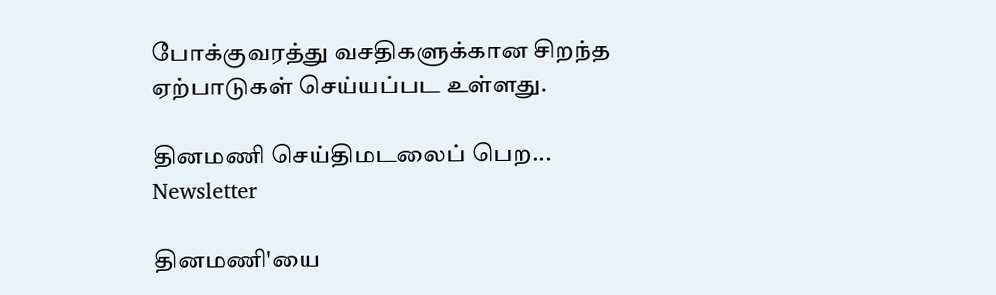போக்குவரத்து வசதிகளுக்கான சிறந்த ஏற்பாடுகள் செய்யப்பட உள்ளது.

தினமணி செய்திமடலைப் பெற... Newsletter

தினமணி'யை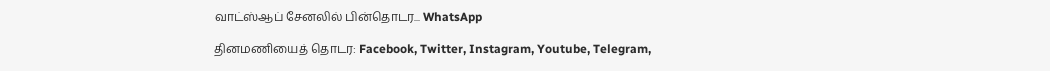வாட்ஸ்ஆப் சேனலில் பின்தொடர... WhatsApp

தினமணியைத் தொடர: Facebook, Twitter, Instagram, Youtube, Telegram,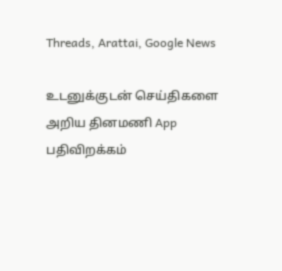Threads, Arattai, Google News

உடனுக்குடன் செய்திகளை அறிய தினமணி App பதிவிறக்கம்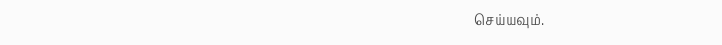செய்யவும்.